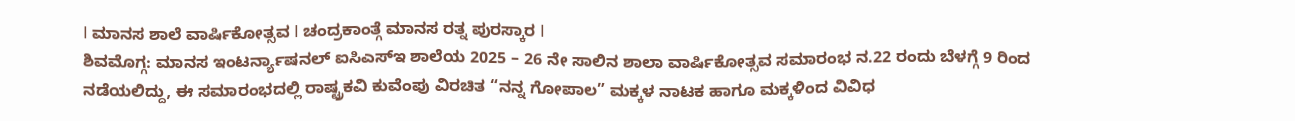I ಮಾನಸ ಶಾಲೆ ವಾರ್ಷಿಕೋತ್ಸವ I ಚಂದ್ರಕಾಂತ್ಗೆ ಮಾನಸ ರತ್ನ ಪುರಸ್ಕಾರ I
ಶಿವಮೊಗ್ಗ: ಮಾನಸ ಇಂಟರ್ನ್ಯಾಷನಲ್ ಐಸಿಎಸ್ಇ ಶಾಲೆಯ 2025 – 26 ನೇ ಸಾಲಿನ ಶಾಲಾ ವಾರ್ಷಿಕೋತ್ಸವ ಸಮಾರಂಭ ನ.22 ರಂದು ಬೆಳಗ್ಗೆ 9 ರಿಂದ ನಡೆಯಲಿದ್ದು, ಈ ಸಮಾರಂಭದಲ್ಲಿ ರಾಷ್ಟ್ರಕವಿ ಕುವೆಂಪು ವಿರಚಿತ “ನನ್ನ ಗೋಪಾಲ” ಮಕ್ಕಳ ನಾಟಕ ಹಾಗೂ ಮಕ್ಕಳಿಂದ ವಿವಿಧ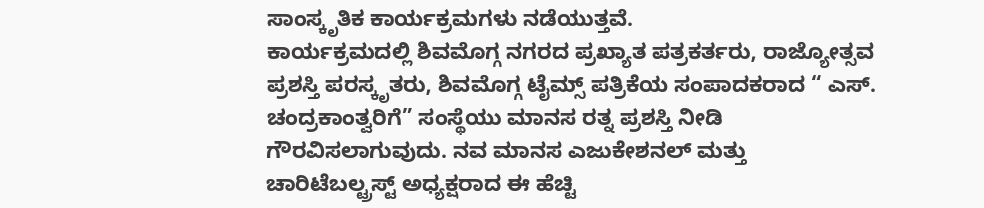ಸಾಂಸ್ಕೃತಿಕ ಕಾರ್ಯಕ್ರಮಗಳು ನಡೆಯುತ್ತವೆ.
ಕಾರ್ಯಕ್ರಮದಲ್ಲಿ ಶಿವಮೊಗ್ಗ ನಗರದ ಪ್ರಖ್ಯಾತ ಪತ್ರಕರ್ತರು, ರಾಜ್ಯೋತ್ಸವ ಪ್ರಶಸ್ತಿ ಪರಸ್ಕೃತರು, ಶಿವಮೊಗ್ಗ ಟೈಮ್ಸ್ ಪತ್ರಿಕೆಯ ಸಂಪಾದಕರಾದ “ ಎಸ್. ಚಂದ್ರಕಾಂತ್ವರಿಗೆ” ಸಂಸ್ಥೆಯು ಮಾನಸ ರತ್ನ ಪ್ರಶಸ್ತಿ ನೀಡಿ ಗೌರವಿಸಲಾಗುವುದು. ನವ ಮಾನಸ ಎಜುಕೇಶನಲ್ ಮತ್ತು ಚಾರಿಟೆಬಲ್ಟ್ರಸ್ಟ್ ಅಧ್ಯಕ್ಷರಾದ ಈ ಹೆಚ್ಟಿ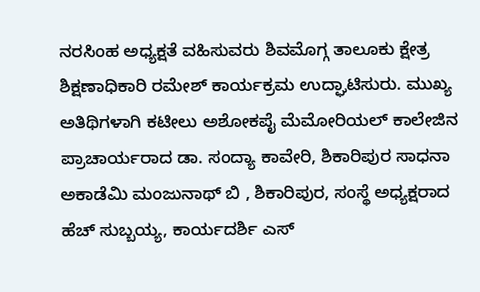ನರಸಿಂಹ ಅಧ್ಯಕ್ಷತೆ ವಹಿಸುವರು ಶಿವಮೊಗ್ಗ ತಾಲೂಕು ಕ್ಷೇತ್ರ ಶಿಕ್ಷಣಾಧಿಕಾರಿ ರಮೇಶ್ ಕಾರ್ಯಕ್ರಮ ಉದ್ಘಾಟಿಸುರು. ಮುಖ್ಯ ಅತಿಥಿಗಳಾಗಿ ಕಟೀಲು ಅಶೋಕಪೈ ಮೆಮೋರಿಯಲ್ ಕಾಲೇಜಿನ ಪ್ರಾಚಾರ್ಯರಾದ ಡಾ. ಸಂದ್ಯಾ ಕಾವೇರಿ, ಶಿಕಾರಿಪುರ ಸಾಧನಾ ಅಕಾಡೆಮಿ ಮಂಜುನಾಥ್ ಬಿ , ಶಿಕಾರಿಪುರ, ಸಂಸ್ಥೆ ಅಧ್ಯಕ್ಷರಾದ ಹೆಚ್ ಸುಬ್ಬಯ್ಯ, ಕಾರ್ಯದರ್ಶಿ ಎಸ್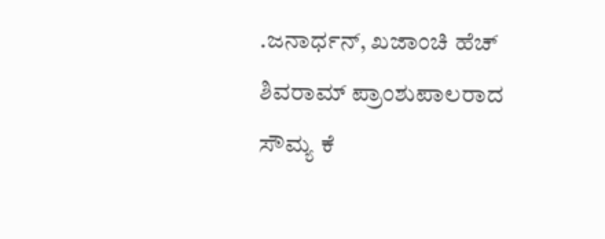.ಜನಾರ್ಧನ್, ಖಜಾಂಚಿ ಹೆಚ್ ಶಿವರಾಮ್ ಪ್ರಾಂಶುಪಾಲರಾದ ಸೌಮ್ಯ ಕೆ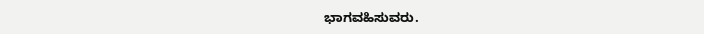ಭಾಗವಹಿಸುವರು.